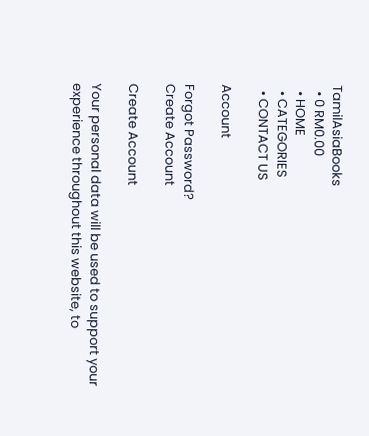TamilAsiaBooks
  • 0 RM0.00
  • HOME
  • CATEGORIES
  • CONTACT US

Account

Forgot Password?
Create Account

Create Account

Your personal data will be used to support your experience throughout this website, to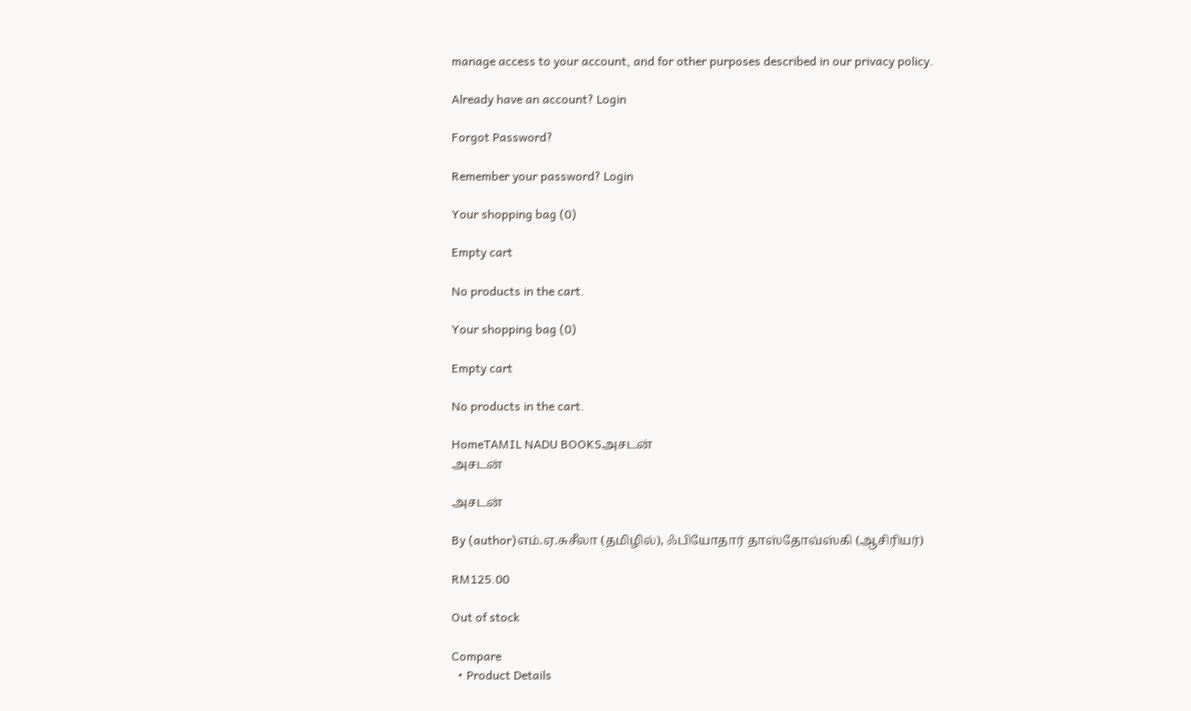manage access to your account, and for other purposes described in our privacy policy.

Already have an account? Login

Forgot Password?

Remember your password? Login

Your shopping bag (0)

Empty cart

No products in the cart.

Your shopping bag (0)

Empty cart

No products in the cart.

HomeTAMIL NADU BOOKSஅசடன்
அசடன்

அசடன்

By (author)எம்.ஏ.சுசீலா (தமிழில்), ஃபியோதார் தாஸ்தோவ்ஸ்கி (ஆசிரியர்)

RM125.00

Out of stock

Compare
  • Product Details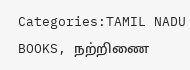Categories:TAMIL NADU BOOKS, நற்றிணை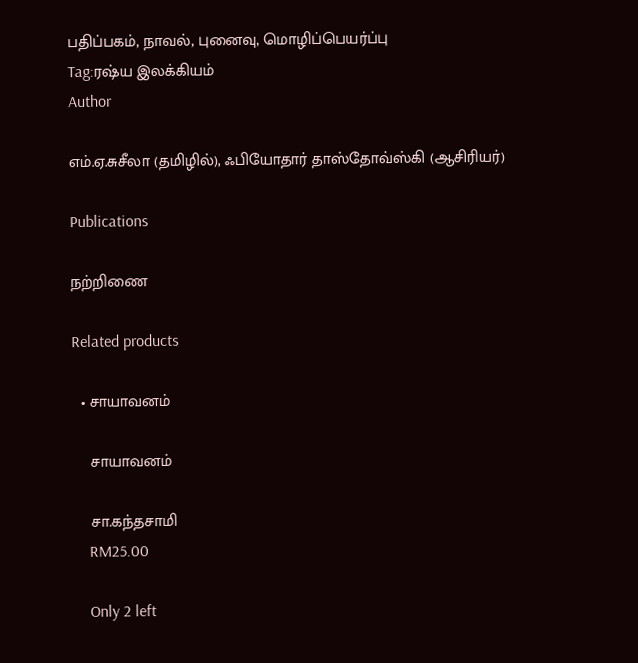பதிப்பகம், நாவல், புனைவு, மொழிப்பெயர்ப்பு
Tag:ரஷ்ய இலக்கியம்
Author

எம்.ஏ.சுசீலா (தமிழில்), ஃபியோதார் தாஸ்தோவ்ஸ்கி (ஆசிரியர்)

Publications

நற்றிணை

Related products

  • சாயாவனம்

    சாயாவனம்

    சா.கந்தசாமி
    RM25.00

    Only 2 left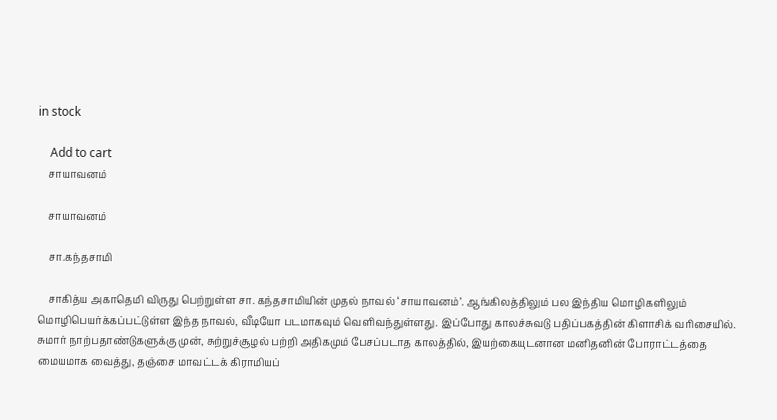in stock

    Add to cart
    சாயாவனம்

    சாயாவனம்

    சா.கந்தசாமி

    சாகித்ய அகாதெமி விருது பெற்றுள்ள சா. கந்தசாமியின் முதல் நாவல் ‘சாயாவனம்’. ஆங்கிலத்திலும் பல இந்திய மொழிகளிலும் மொழிபெயர்க்கப்பட்டுள்ள இந்த நாவல், வீடியோ படமாகவும் வெளிவந்துள்ளது. இப்போது காலச்சுவடு பதிப்பகத்தின் கிளாசிக் வரிசையில். சுமார் நாற்பதாண்டுகளுக்கு முன், சுற்றுச்சூழல் பற்றி அதிகமும் பேசப்படாத காலத்தில், இயற்கையுடனான மனிதனின் போராட்டத்தை மையமாக வைத்து, தஞ்சை மாவட்டக் கிராமியப்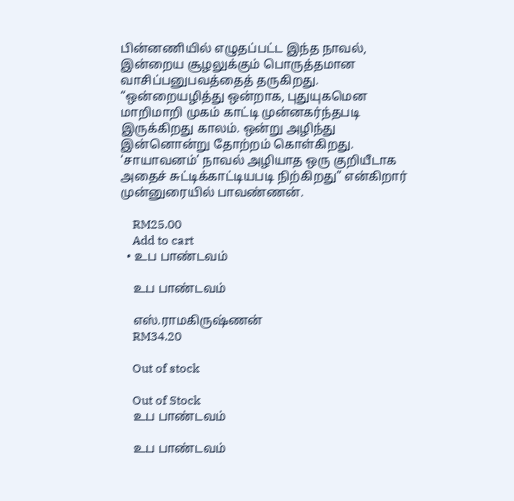பின்னணியில் எழுதப்பட்ட இந்த நாவல், இன்றைய சூழலுக்கும் பொருத்தமான வாசிப்பனுபவத்தைத் தருகிறது. “ஒன்றையழித்து ஒன்றாக, புதுயுகமென மாறிமாறி முகம் காட்டி முன்னகர்ந்தபடி இருக்கிறது காலம். ஒன்று அழிந்து இன்னொன்று தோற்றம் கொள்கிறது. ‘சாயாவனம்’ நாவல் அழியாத ஒரு குறியீடாக அதைச் சுட்டிக்காட்டியபடி நிற்கிறது” என்கிறார் முன்னுரையில் பாவண்ணன்.

    RM25.00
    Add to cart
  • உப பாண்டவம்

    உப பாண்டவம்

    எஸ்.ராமகிருஷ்ணன்
    RM34.20

    Out of stock

    Out of Stock
    உப பாண்டவம்

    உப பாண்டவம்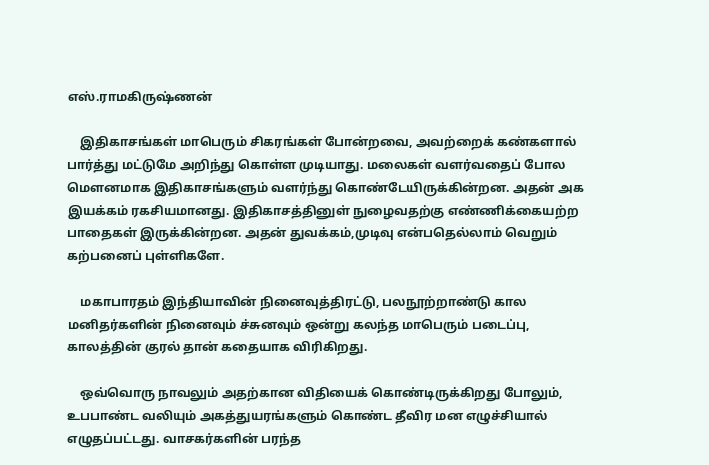எஸ்.ராமகிருஷ்ணன்

    இதிகாசங்கள் மாபெரும் சிகரங்கள் போன்றவை, அவற்றைக் கண்களால் பார்த்து மட்டுமே அறிந்து கொள்ள முடியாது. மலைகள் வளர்வதைப் போல மெளனமாக இதிகாசங்களும் வளர்ந்து கொண்டேயிருக்கின்றன. அதன் அக இயக்கம் ரகசியமானது. இதிகாசத்தினுள் நுழைவதற்கு எண்ணிக்கையற்ற பாதைகள் இருக்கின்றன. அதன் துவக்கம்,முடிவு என்பதெல்லாம் வெறும் கற்பனைப் புள்ளிகளே.

    மகாபாரதம் இந்தியாவின் நினைவுத்திரட்டு, பலநூற்றாண்டு கால மனிதர்களின் நினைவும் ச்சுனவும் ஒன்று கலந்த மாபெரும் படைப்பு, காலத்தின் குரல் தான் கதையாக விரிகிறது.

    ஒவ்வொரு நாவலும் அதற்கான விதியைக் கொண்டிருக்கிறது போலும், உபபாண்ட வலியும் அகத்துயரங்களும் கொண்ட தீவிர மன எழுச்சியால் எழுதப்பட்டது. வாசகர்களின் பரந்த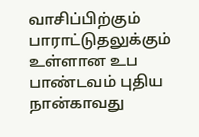வாசிப்பிற்கும் பாராட்டுதலுக்கும் உள்ளான உப பாண்டவம் புதிய நான்காவது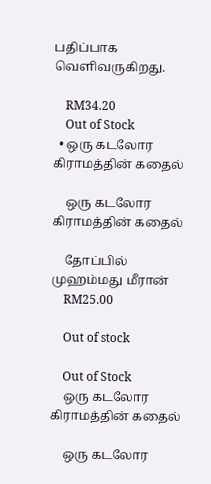பதிப்பாக வெளிவருகிறது.

    RM34.20
    Out of Stock
  • ஒரு கடலோர கிராமத்தின் கதைல்

    ஒரு கடலோர கிராமத்தின் கதைல்

    தோப்பில் முஹம்மது மீரான்
    RM25.00

    Out of stock

    Out of Stock
    ஒரு கடலோர கிராமத்தின் கதைல்

    ஒரு கடலோர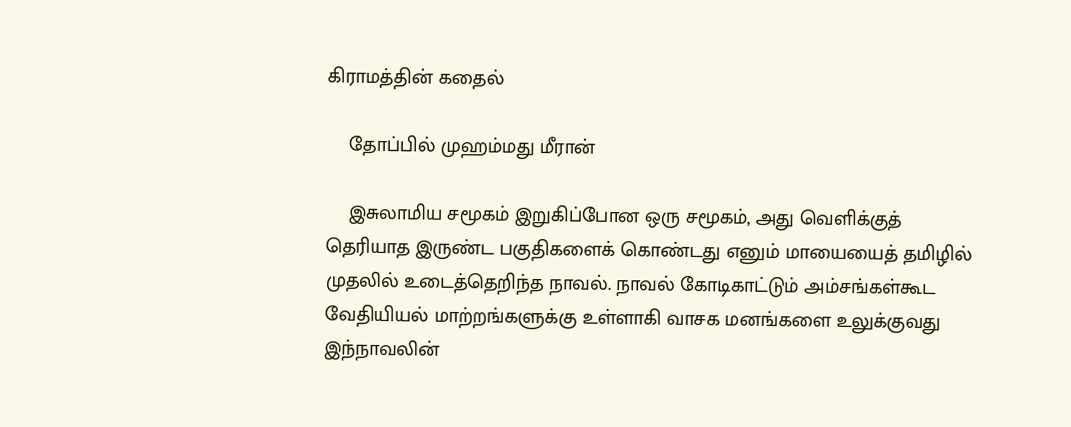கிராமத்தின் கதைல்

    தோப்பில் முஹம்மது மீரான்

    இசுலாமிய சமூகம் இறுகிப்போன ஒரு சமூகம், அது வெளிக்குத் தெரியாத இருண்ட பகுதிகளைக் கொண்டது எனும் மாயையைத் தமிழில் முதலில் உடைத்தெறிந்த நாவல். நாவல் கோடிகாட்டும் அம்சங்கள்கூட வேதியியல் மாற்றங்களுக்கு உள்ளாகி வாசக மனங்களை உலுக்குவது இந்நாவலின்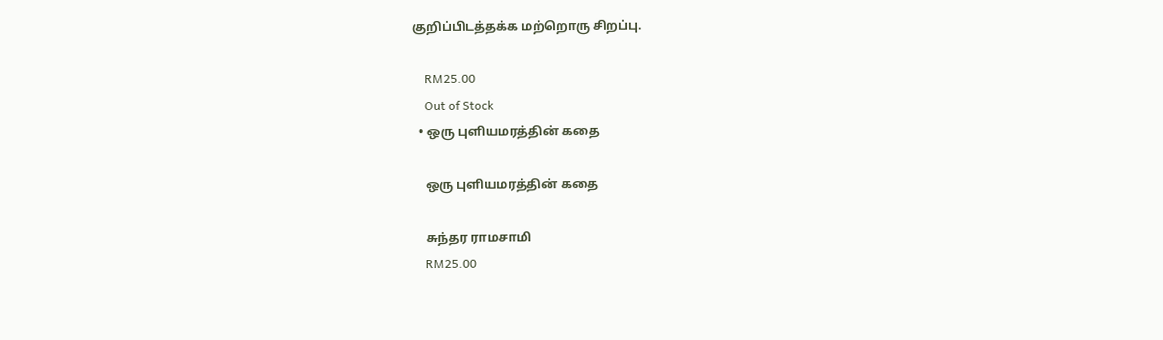குறிப்பிடத்தக்க மற்றொரு சிறப்பு.

    RM25.00
    Out of Stock
  • ஒரு புளியமரத்தின் கதை

    ஒரு புளியமரத்தின் கதை

    சுந்தர ராமசாமி
    RM25.00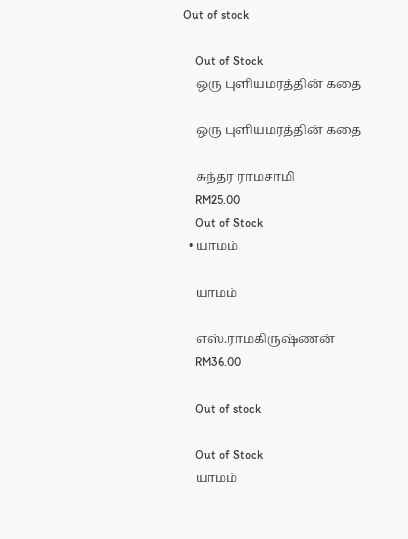Out of stock

    Out of Stock
    ஒரு புளியமரத்தின் கதை

    ஒரு புளியமரத்தின் கதை

    சுந்தர ராமசாமி
    RM25.00
    Out of Stock
  • யாமம்

    யாமம்

    எஸ்.ராமகிருஷ்ணன்
    RM36.00

    Out of stock

    Out of Stock
    யாமம்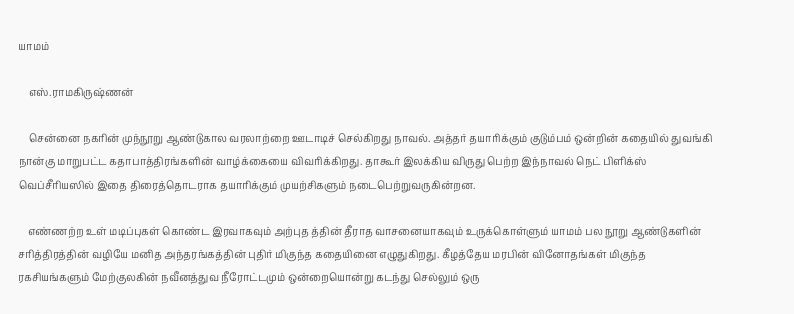யாமம்

    எஸ்.ராமகிருஷ்ணன்

    சென்னை நகரின் முந்நூறு ஆண்டுகால வரலாற்றை ஊடாடிச் செல்கிறது நாவல். அத்தர் தயாரிக்கும் குடும்பம் ஒன்றின் கதையில் துவங்கி நான்கு மாறுபட்ட கதாபாத்திரங்களின் வாழ்க்கையை விவரிக்கிறது. தாகூர் இலக்கிய விருது பெற்ற இந்நாவல் நெட் பிளிக்ஸ் வெப்சீரியஸில் இதை திரைத்தொடராக தயாரிக்கும் முயற்சிகளும் நடைபெற்றுவருகின்றன.

    எண்ணற்ற உள் மடிப்புகள் கொண்ட இரவாகவும் அற்புத த்தின் தீராத வாசனையாகவும் உருக்கொள்ளும் யாமம் பல நூறு ஆண்டுகளின் சரித்திரத்தின் வழியே மனித அந்தரங்கத்தின் புதிர் மிகுந்த கதையினை எழுதுகிறது. கீழத்தேய மரபின் வினோதங்கள் மிகுந்த ரகசியங்களும் மேற்குலகின் நவீனத்துவ நீரோட்டமும் ஒன்றையொன்று கடந்து செல்லும் ஒரு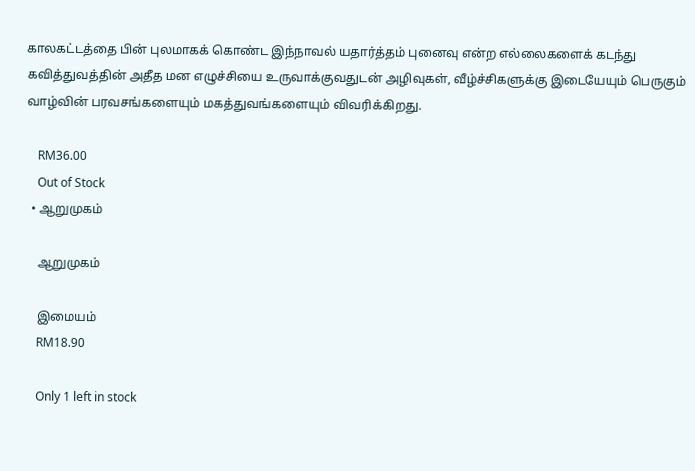காலகட்டத்தை பின் புலமாகக் கொண்ட இந்நாவல் யதார்த்தம் புனைவு என்ற எல்லைகளைக் கடந்து கவித்துவத்தின் அதீத மன எழுச்சியை உருவாக்குவதுடன் அழிவுகள், வீழ்ச்சிகளுக்கு இடையேயும் பெருகும் வாழ்வின் பரவசங்களையும் மகத்துவங்களையும் விவரிக்கிறது.

    RM36.00
    Out of Stock
  • ஆறுமுகம்

    ஆறுமுகம்

    இமையம்
    RM18.90

    Only 1 left in stock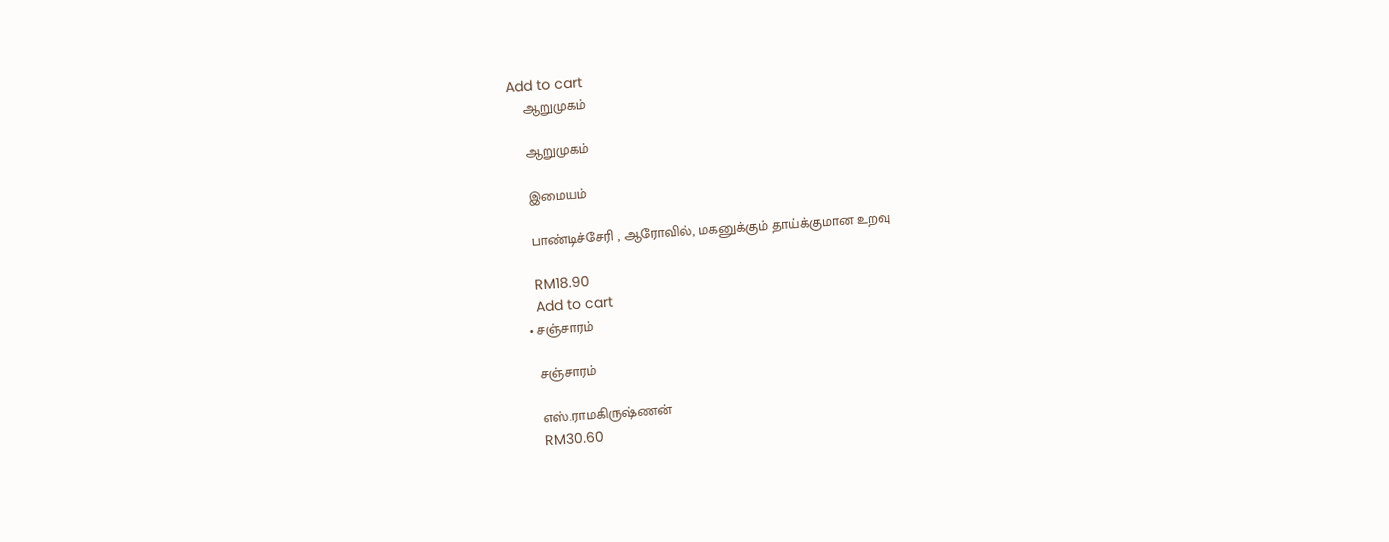Add to cart
    ஆறுமுகம்

    ஆறுமுகம்

    இமையம்

    பாண்டிச்சேரி , ஆரோவில், மகனுக்கும் தாய்க்குமான உறவு

    RM18.90
    Add to cart
  • சஞ்சாரம்

    சஞ்சாரம்

    எஸ்.ராமகிருஷ்ணன்
    RM30.60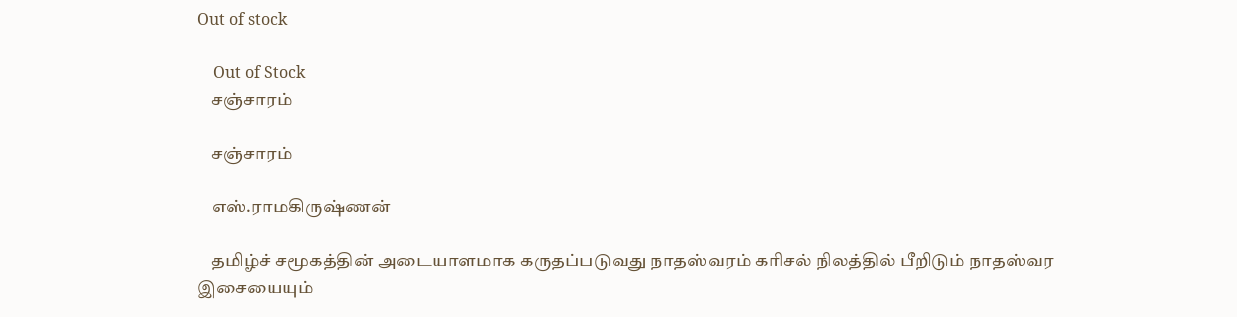Out of stock

    Out of Stock
    சஞ்சாரம்

    சஞ்சாரம்

    எஸ்.ராமகிருஷ்ணன்

    தமிழ்ச் சமூகத்தின் அடையாளமாக கருதப்படுவது நாதஸ்வரம் கரிசல் நிலத்தில் பீறிடும் நாதஸ்வர இசையையும்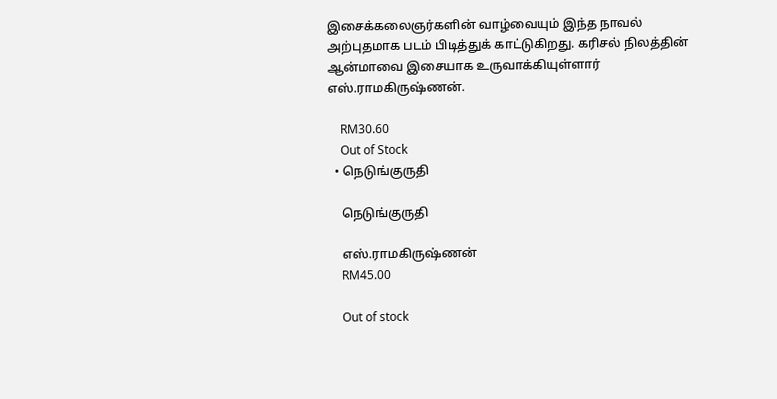இசைக்கலைஞர்களின் வாழ்வையும் இந்த நாவல் அற்புதமாக படம் பிடித்துக் காட்டுகிறது. கரிசல் நிலத்தின் ஆன்மாவை இசையாக உருவாக்கியுள்ளார் எஸ்.ராமகிருஷ்ணன்.

    RM30.60
    Out of Stock
  • நெடுங்குருதி

    நெடுங்குருதி

    எஸ்.ராமகிருஷ்ணன்
    RM45.00

    Out of stock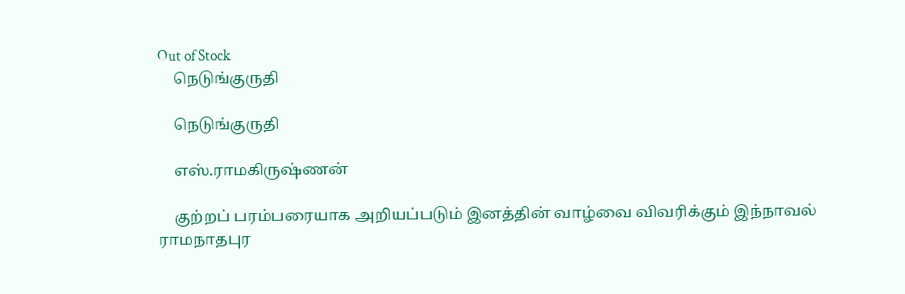Out of Stock
    நெடுங்குருதி

    நெடுங்குருதி

    எஸ்.ராமகிருஷ்ணன்

    குற்றப் பரம்பரையாக அறியப்படும் இனத்தின் வாழ்வை விவரிக்கும் இந்நாவல் ராமநாதபுர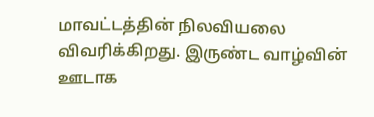மாவட்டத்தின் நிலவியலை விவரிக்கிறது. இருண்ட வாழ்வின் ஊடாக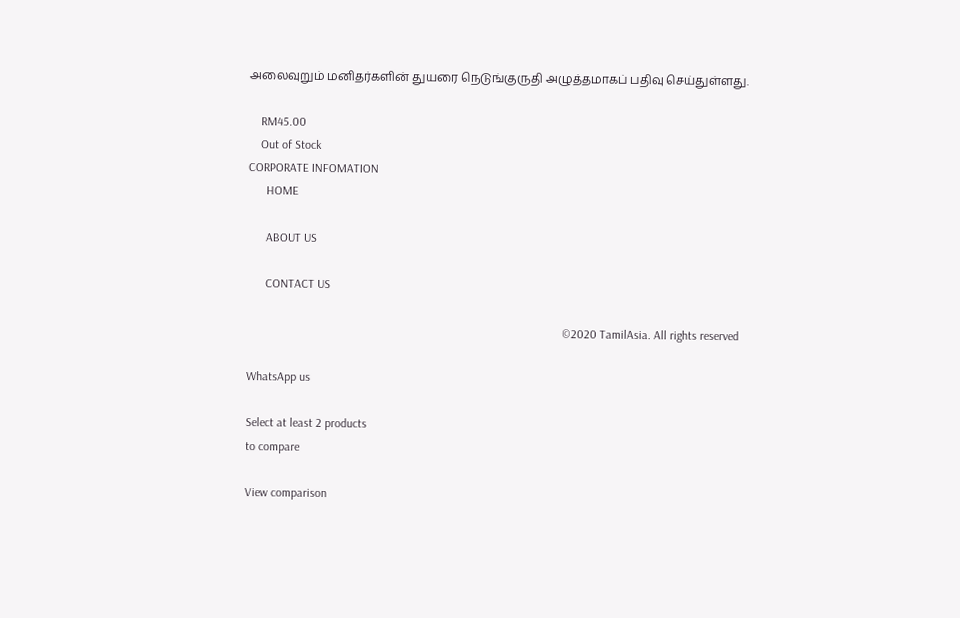அலைவுறும் மனிதர்களின் துயரை நெடுங்குருதி அழுத்தமாகப் பதிவு செய்துள்ளது.

    RM45.00
    Out of Stock
CORPORATE INFOMATION
      HOME

      ABOUT US

      CONTACT US

                                                                                                         ©2020 TamilAsia. All rights reserved

WhatsApp us

Select at least 2 products
to compare

View comparison